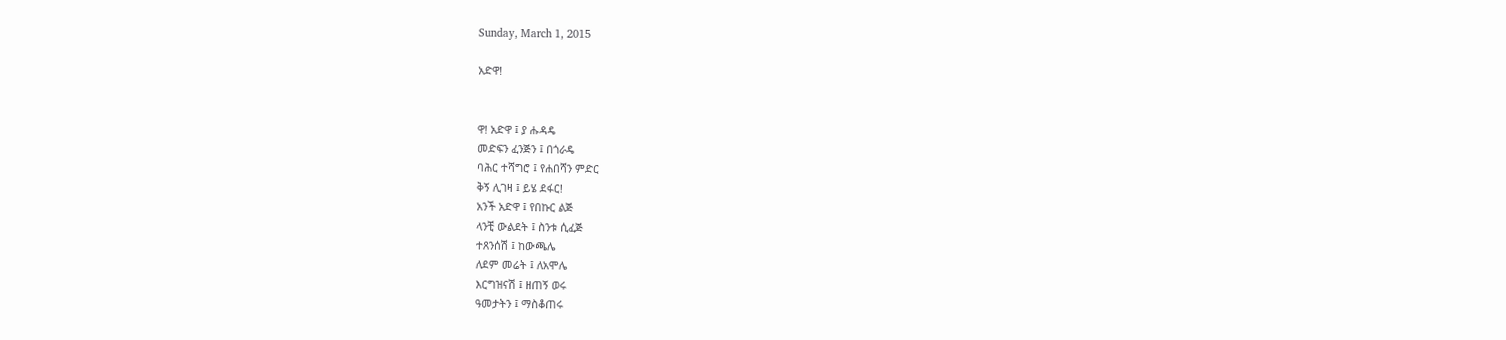Sunday, March 1, 2015

አድዋ!


ዋ! አድዋ ፤ ያ ሑዳዴ
መድፍን ፈንጅን ፤ በጎራዴ
ባሕር ተሻግሮ ፤ የሐበሻን ምድር
ቅኝ ሊገዛ ፤ ይሄ ደፋር!
አንች አድዋ ፤ የበኩር ልጅ
ላንቺ ውልደት ፤ ስንቱ ሲፈጅ
ተጸንሰሽ ፤ ከውጫሌ
ለደም መሬት ፤ ለአሞሌ
እርግዝናሽ ፤ ዘጠኝ ወሩ
ዓመታትን ፤ ማስቆጠሩ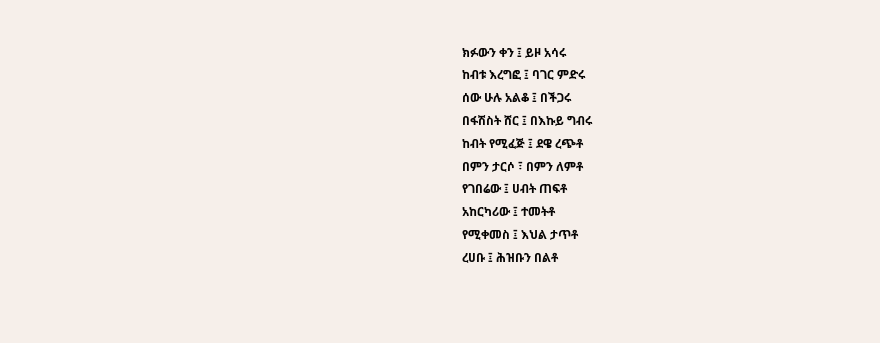ክፉውን ቀን ፤ ይዞ አሳሩ
ከብቱ እረግፎ ፤ ባገር ምድሩ
ሰው ሁሉ አልቆ ፤ በችጋሩ
በፋሽስት ሸር ፤ በእኩይ ግብሩ
ከብት የሚፈጅ ፤ ደዌ ረጭቶ
በምን ታርሶ ፣ በምን ለምቶ
የገበሬው ፤ ሀብት ጠፍቶ
አከርካሪው ፤ ተመትቶ
የሚቀመስ ፤ እህል ታጥቶ
ረሀቡ ፤ ሕዝቡን በልቶ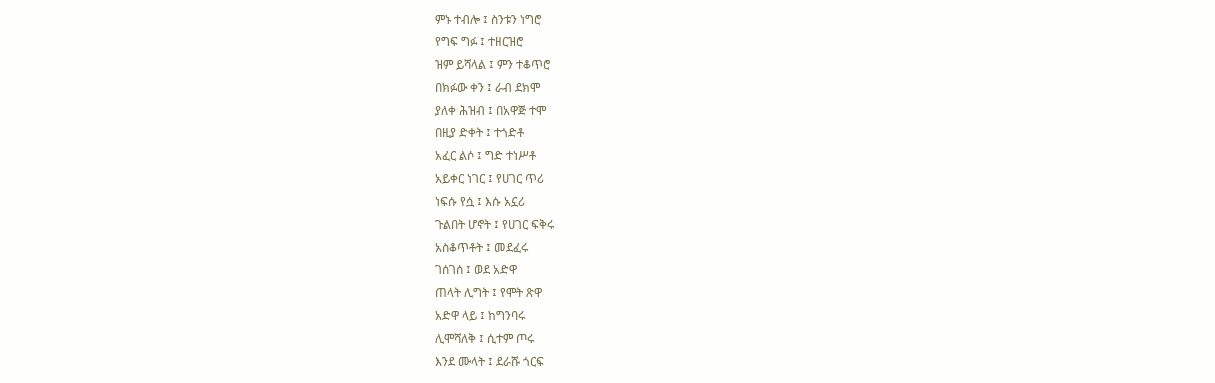ምኑ ተብሎ ፤ ስንቱን ነግሮ
የግፍ ግፉ ፤ ተዘርዝሮ
ዝም ይሻላል ፤ ምን ተቆጥሮ
በክፉው ቀን ፤ ራብ ደክሞ
ያለቀ ሕዝብ ፤ በአዋጅ ተሞ
በዚያ ድቀት ፤ ተጎድቶ
አፈር ልሶ ፤ ግድ ተነሥቶ
አይቀር ነገር ፤ የሀገር ጥሪ
ነፍሱ የሷ ፤ እሱ አኗሪ
ጉልበት ሆኖት ፤ የሀገር ፍቅሩ
አስቆጥቶት ፤ መደፈሩ
ገሰገሰ ፤ ወደ አድዋ
ጠላት ሊግት ፤ የሞት ጽዋ
አድዋ ላይ ፤ ከግንባሩ
ሊሞሻለቅ ፤ ሲተም ጦሩ
እንደ ሙላት ፤ ደራሹ ጎርፍ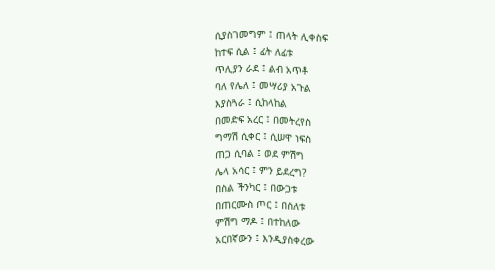ሲያስገመግም ፤ ጠላት ሊቀስፍ
ከተፍ ሲል ፤ ፊት ለፊቱ
ጥሊያን ራደ ፤ ልብ አጥቶ
ባለ የሌለ ፤ መሣሪያ አጉል
እያስጓራ ፤ ሲከላከል
በመድፍ አረር ፤ በመትረየስ
ግማሽ ሲቀር ፤ ሲሠዋ ነፍስ
ጠጋ ሲባል ፤ ወደ ምሽግ
ሌላ አሳር ፤ ምን ይደረግ?
በስል ችንካር ፤ በውጋቱ
በጠርሙስ ጦር ፤ በስለቱ
ምሽግ ማዶ ፤ በተከለው
አርበኛውን ፤ እንዲያስቀረው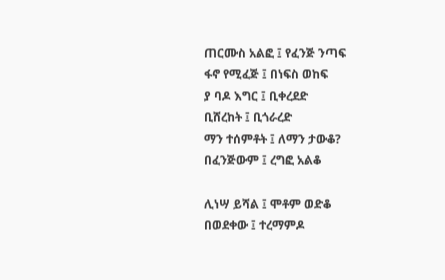ጠርሙስ አልፎ ፤ የፈንጅ ንጣፍ
ፋኖ የሚፈጅ ፤ በነፍስ ወከፍ
ያ ባዶ እግር ፤ ቢቀረደድ
ቢሸረከት ፤ ቢጎራረድ
ማን ተሰምቶት ፤ ለማን ታውቆ?
በፈንጅውም ፤ ረግፎ አልቆ

ሊነሣ ይሻል ፤ ሞቶም ወድቆ
በወደቀው ፤ ተረማምዶ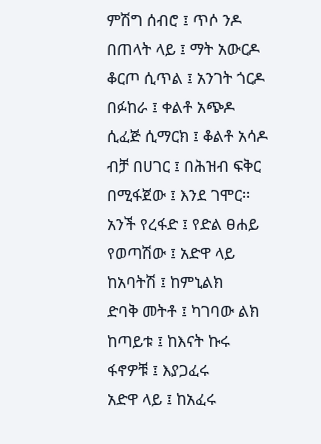ምሽግ ሰብሮ ፤ ጥሶ ንዶ
በጠላት ላይ ፤ ማት አውርዶ
ቆርጦ ሲጥል ፤ አንገት ጎርዶ
በፉከራ ፤ ቀልቶ አጭዶ
ሲፈጅ ሲማርክ ፤ ቆልቶ አሳዶ
ብቻ በሀገር ፤ በሕዝብ ፍቅር
በሚፋጀው ፤ እንደ ገሞር፡፡
አንች የረፋድ ፤ የድል ፀሐይ
የወጣሽው ፤ አድዋ ላይ
ከአባትሽ ፤ ከምኒልክ
ድባቅ መትቶ ፤ ካገባው ልክ
ከጣይቱ ፤ ከእናት ኩሩ
ፋኖዎቹ ፤ እያጋፈሩ
አድዋ ላይ ፤ ከአፈሩ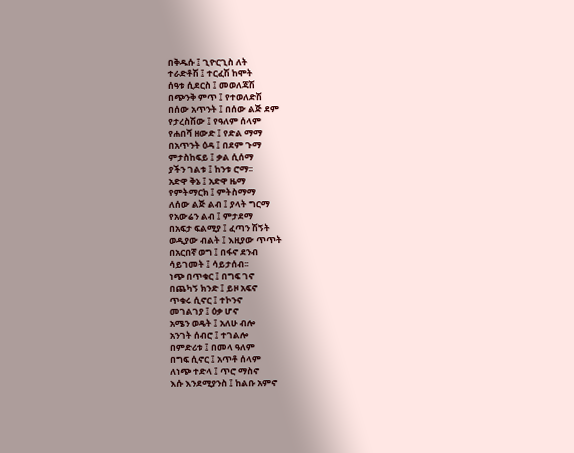በቅዱሱ ፤ ጊዮርጊስ ለት
ተራድቶሽ ፤ ተርፈሽ ከሞት
ሰዓቱ ሲደርስ ፤ መወለጃሽ
በጭንቅ ምጥ ፤ የተወለድሽ
በሰው አጥንት ፤ በሰው ልጅ ደም
የታረስሽው ፤ የዓለም ሰላም
የሐበሻ ዘውድ ፤ የድል ማማ
በአጥንት ዕዳ ፤ በደም ጉማ
ምታስከፍይ ፤ ቃል ሲሰማ
ያችን ገልቱ ፤ ከንቱ ሮማ፡፡
አድዋ ቅኔ ፤ አድዋ ዜማ
የምትማርክ ፤ ምትስማማ
ለሰው ልጅ ልብ ፤ ያላት ግርማ
የአውሬን ልብ ፤ ምታደማ
በአፍታ ፍልሚያ ፤ ፈጣን ሽኝት
ወዲያው ብልት ፤ እዚያው ጥጥት
በአርበኛ ወግ ፤ በፋኖ ደንብ
ሳይገመት ፤ ሳይታሰብ፡፡
ነጭ በጥቁር ፤ በግፍ ገኖ
በጨካኝ ክንድ ፤ ይዞ አፍኖ
ጥቁሩ ሲኖር ፤ ተኮንኖ
መገልገያ ፤ ዕቃ ሆኖ
አሜን ወዴት ፤ አለሁ ብሎ
አንገት ሰብሮ ፤ ተገልሎ
በምድሪቱ ፤ በመላ ዓለም
በግፍ ሲኖር ፤ አጥቶ ሰላም
ለነጭ ተድላ ፤ ጥሮ ማስኖ
እሱ እንደሚያንስ ፤ ከልቡ አምኖ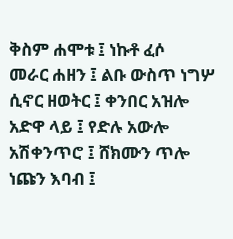ቅስም ሐሞቱ ፤ ነኩቶ ፈሶ
መራር ሐዘን ፤ ልቡ ውስጥ ነግሦ
ሲኖር ዘወትር ፤ ቀንበር አዝሎ
አድዋ ላይ ፤ የድሉ አውሎ
አሽቀንጥሮ ፤ ሸክሙን ጥሎ
ነጩን እባብ ፤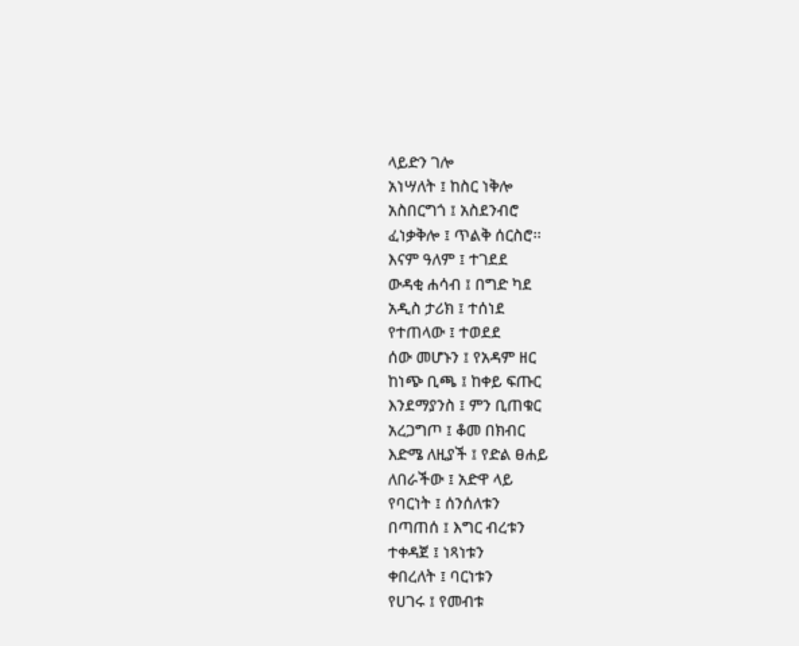ላይድን ገሎ
አነሣለት ፤ ከስር ነቅሎ
አስበርግጎ ፤ አስደንብሮ
ፈነቃቅሎ ፤ ጥልቅ ሰርስሮ፡፡
እናም ዓለም ፤ ተገደደ
ውዳቂ ሐሳብ ፤ በግድ ካደ
አዲስ ታሪክ ፤ ተሰነደ
የተጠላው ፤ ተወደደ
ሰው መሆኑን ፤ የአዳም ዘር
ከነጭ ቢጫ ፤ ከቀይ ፍጡር
እንደማያንስ ፤ ምን ቢጠቁር
አረጋግጦ ፤ ቆመ በክብር
እድሜ ለዚያች ፤ የድል ፀሐይ
ለበራችው ፤ አድዋ ላይ
የባርነት ፤ ሰንሰለቱን
በጣጠሰ ፤ እግር ብረቱን
ተቀዳጀ ፤ ነጻነቱን
ቀበረለት ፤ ባርነቱን
የሀገሩ ፤ የመብቱ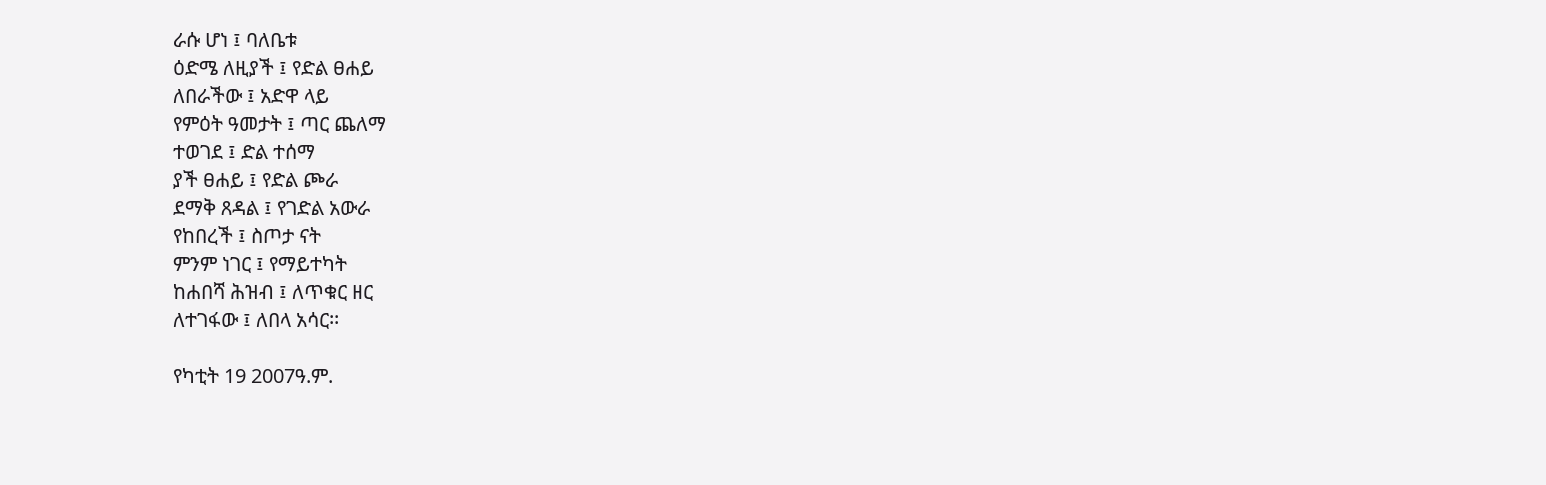ራሱ ሆነ ፤ ባለቤቱ
ዕድሜ ለዚያች ፤ የድል ፀሐይ
ለበራችው ፤ አድዋ ላይ
የምዕት ዓመታት ፤ ጣር ጨለማ
ተወገደ ፤ ድል ተሰማ
ያች ፀሐይ ፤ የድል ጮራ
ደማቅ ጸዳል ፤ የገድል አውራ
የከበረች ፤ ስጦታ ናት
ምንም ነገር ፤ የማይተካት
ከሐበሻ ሕዝብ ፤ ለጥቁር ዘር
ለተገፋው ፤ ለበላ አሳር፡፡

የካቲት 19 2007ዓ.ም.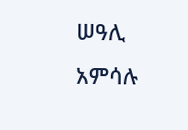ሠዓሊ አምሳሉ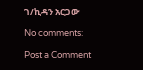ገ/ኪዳን አርጋው

No comments:

Post a Comment